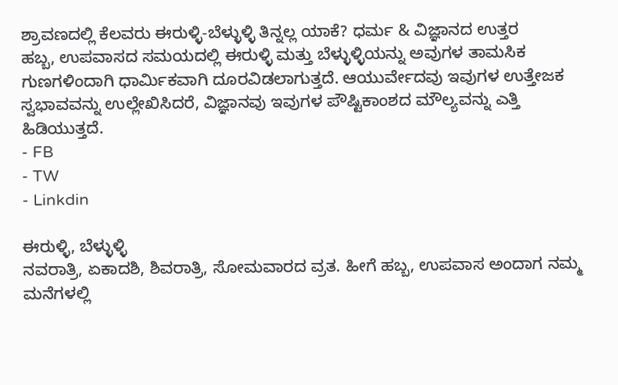ಶ್ರಾವಣದಲ್ಲಿ ಕೆಲವರು ಈರುಳ್ಳಿ-ಬೆಳ್ಳುಳ್ಳಿ ತಿನ್ನಲ್ಲ ಯಾಕೆ? ಧರ್ಮ & ವಿಜ್ಞಾನದ ಉತ್ತರ
ಹಬ್ಬ, ಉಪವಾಸದ ಸಮಯದಲ್ಲಿ ಈರುಳ್ಳಿ ಮತ್ತು ಬೆಳ್ಳುಳ್ಳಿಯನ್ನು ಅವುಗಳ ತಾಮಸಿಕ ಗುಣಗಳಿಂದಾಗಿ ಧಾರ್ಮಿಕವಾಗಿ ದೂರವಿಡಲಾಗುತ್ತದೆ. ಆಯುರ್ವೇದವು ಇವುಗಳ ಉತ್ತೇಜಕ ಸ್ವಭಾವವನ್ನು ಉಲ್ಲೇಖಿಸಿದರೆ, ವಿಜ್ಞಾನವು ಇವುಗಳ ಪೌಷ್ಟಿಕಾಂಶದ ಮೌಲ್ಯವನ್ನು ಎತ್ತಿ ಹಿಡಿಯುತ್ತದೆ.
- FB
- TW
- Linkdin

ಈರುಳ್ಳಿ, ಬೆಳ್ಳುಳ್ಳಿ
ನವರಾತ್ರಿ, ಏಕಾದಶಿ, ಶಿವರಾತ್ರಿ, ಸೋಮವಾರದ ವ್ರತ. ಹೀಗೆ ಹಬ್ಬ, ಉಪವಾಸ ಅಂದಾಗ ನಮ್ಮ ಮನೆಗಳಲ್ಲಿ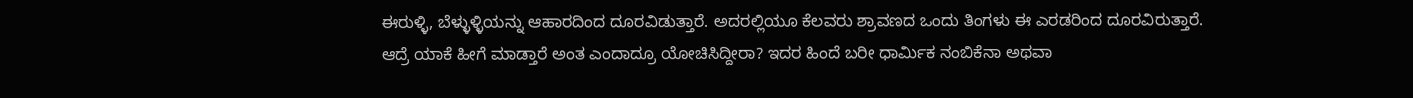ಈರುಳ್ಳಿ, ಬೆಳ್ಳುಳ್ಳಿಯನ್ನು ಆಹಾರದಿಂದ ದೂರವಿಡುತ್ತಾರೆ. ಅದರಲ್ಲಿಯೂ ಕೆಲವರು ಶ್ರಾವಣದ ಒಂದು ತಿಂಗಳು ಈ ಎರಡರಿಂದ ದೂರವಿರುತ್ತಾರೆ. ಆದ್ರೆ ಯಾಕೆ ಹೀಗೆ ಮಾಡ್ತಾರೆ ಅಂತ ಎಂದಾದ್ರೂ ಯೋಚಿಸಿದ್ದೀರಾ? ಇದರ ಹಿಂದೆ ಬರೀ ಧಾರ್ಮಿಕ ನಂಬಿಕೆನಾ ಅಥವಾ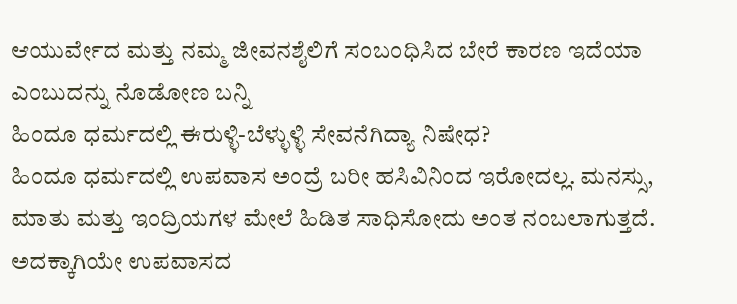ಆಯುರ್ವೇದ ಮತ್ತು ನಮ್ಮ ಜೀವನಶೈಲಿಗೆ ಸಂಬಂಧಿಸಿದ ಬೇರೆ ಕಾರಣ ಇದೆಯಾ ಎಂಬುದನ್ನು ನೊಡೋಣ ಬನ್ನಿ
ಹಿಂದೂ ಧರ್ಮದಲ್ಲಿ ಈರುಳ್ಳಿ-ಬೆಳ್ಳುಳ್ಳಿ ಸೇವನೆಗಿದ್ಯಾ ನಿಷೇಧ?
ಹಿಂದೂ ಧರ್ಮದಲ್ಲಿ ಉಪವಾಸ ಅಂದ್ರೆ ಬರೀ ಹಸಿವಿನಿಂದ ಇರೋದಲ್ಲ. ಮನಸ್ಸು, ಮಾತು ಮತ್ತು ಇಂದ್ರಿಯಗಳ ಮೇಲೆ ಹಿಡಿತ ಸಾಧಿಸೋದು ಅಂತ ನಂಬಲಾಗುತ್ತದೆ. ಅದಕ್ಕಾಗಿಯೇ ಉಪವಾಸದ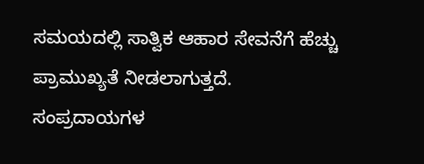ಸಮಯದಲ್ಲಿ ಸಾತ್ವಿಕ ಆಹಾರ ಸೇವನೆಗೆ ಹೆಚ್ಚು ಪ್ರಾಮುಖ್ಯತೆ ನೀಡಲಾಗುತ್ತದೆ.
ಸಂಪ್ರದಾಯಗಳ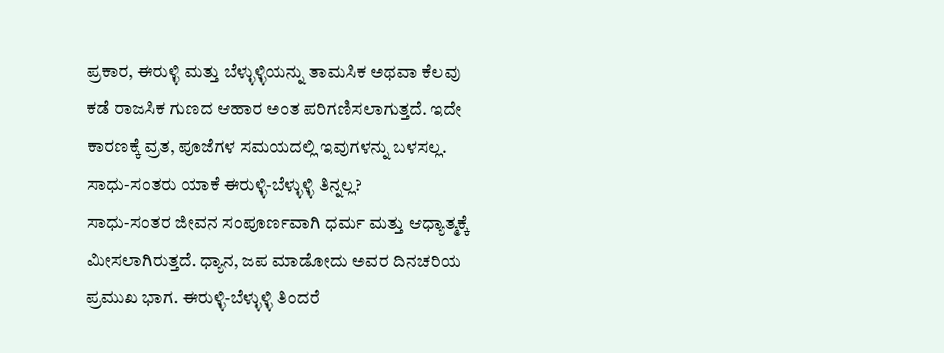ಪ್ರಕಾರ, ಈರುಳ್ಳಿ ಮತ್ತು ಬೆಳ್ಳುಳ್ಳಿಯನ್ನು ತಾಮಸಿಕ ಅಥವಾ ಕೆಲವು ಕಡೆ ರಾಜಸಿಕ ಗುಣದ ಆಹಾರ ಅಂತ ಪರಿಗಣಿಸಲಾಗುತ್ತದೆ. ಇದೇ ಕಾರಣಕ್ಕೆ ವ್ರತ, ಪೂಜೆಗಳ ಸಮಯದಲ್ಲಿ ಇವುಗಳನ್ನು ಬಳಸಲ್ಲ.
ಸಾಧು-ಸಂತರು ಯಾಕೆ ಈರುಳ್ಳಿ-ಬೆಳ್ಳುಳ್ಳಿ ತಿನ್ನಲ್ಲ?
ಸಾಧು-ಸಂತರ ಜೀವನ ಸಂಪೂರ್ಣವಾಗಿ ಧರ್ಮ ಮತ್ತು ಆಧ್ಯಾತ್ಮಕ್ಕೆ ಮೀಸಲಾಗಿರುತ್ತದೆ. ಧ್ಯಾನ, ಜಪ ಮಾಡೋದು ಅವರ ದಿನಚರಿಯ ಪ್ರಮುಖ ಭಾಗ. ಈರುಳ್ಳಿ-ಬೆಳ್ಳುಳ್ಳಿ ತಿಂದರೆ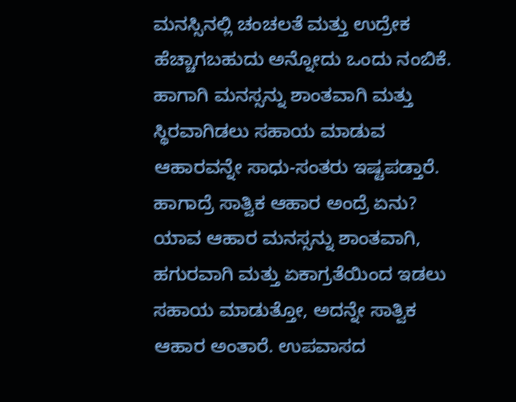ಮನಸ್ಸಿನಲ್ಲಿ ಚಂಚಲತೆ ಮತ್ತು ಉದ್ರೇಕ ಹೆಚ್ಚಾಗಬಹುದು ಅನ್ನೋದು ಒಂದು ನಂಬಿಕೆ. ಹಾಗಾಗಿ ಮನಸ್ಸನ್ನು ಶಾಂತವಾಗಿ ಮತ್ತು ಸ್ಥಿರವಾಗಿಡಲು ಸಹಾಯ ಮಾಡುವ ಆಹಾರವನ್ನೇ ಸಾಧು-ಸಂತರು ಇಷ್ಟಪಡ್ತಾರೆ.
ಹಾಗಾದ್ರೆ ಸಾತ್ವಿಕ ಆಹಾರ ಅಂದ್ರೆ ಏನು?
ಯಾವ ಆಹಾರ ಮನಸ್ಸನ್ನು ಶಾಂತವಾಗಿ, ಹಗುರವಾಗಿ ಮತ್ತು ಏಕಾಗ್ರತೆಯಿಂದ ಇಡಲು ಸಹಾಯ ಮಾಡುತ್ತೋ, ಅದನ್ನೇ ಸಾತ್ವಿಕ ಆಹಾರ ಅಂತಾರೆ. ಉಪವಾಸದ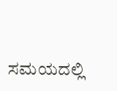ಸಮಯದಲ್ಲಿ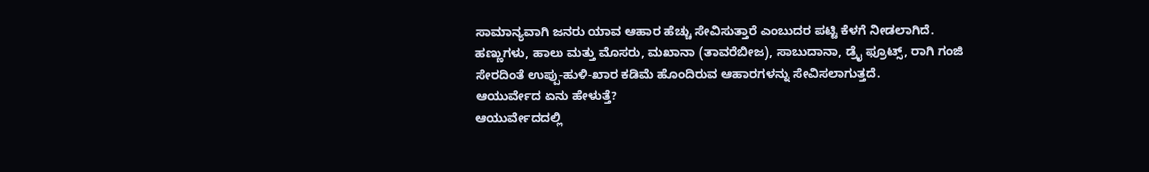ಸಾಮಾನ್ಯವಾಗಿ ಜನರು ಯಾವ ಆಹಾರ ಹೆಚ್ಚು ಸೇವಿಸುತ್ತಾರೆ ಎಂಬುದರ ಪಟ್ಟಿ ಕೆಳಗೆ ನೀಡಲಾಗಿದೆ.
ಹಣ್ಣುಗಳು, ಹಾಲು ಮತ್ತು ಮೊಸರು, ಮಖಾನಾ (ತಾವರೆಬೀಜ), ಸಾಬುದಾನಾ, ಡ್ರೈ ಫ್ರೂಟ್ಸ್, ರಾಗಿ ಗಂಜಿ ಸೇರದಿಂತೆ ಉಪ್ಪು-ಹುಳಿ-ಖಾರ ಕಡಿಮೆ ಹೊಂದಿರುವ ಆಹಾರಗಳನ್ನು ಸೇವಿಸಲಾಗುತ್ತದೆ.
ಆಯುರ್ವೇದ ಏನು ಹೇಳುತ್ತೆ?
ಆಯುರ್ವೇದದಲ್ಲಿ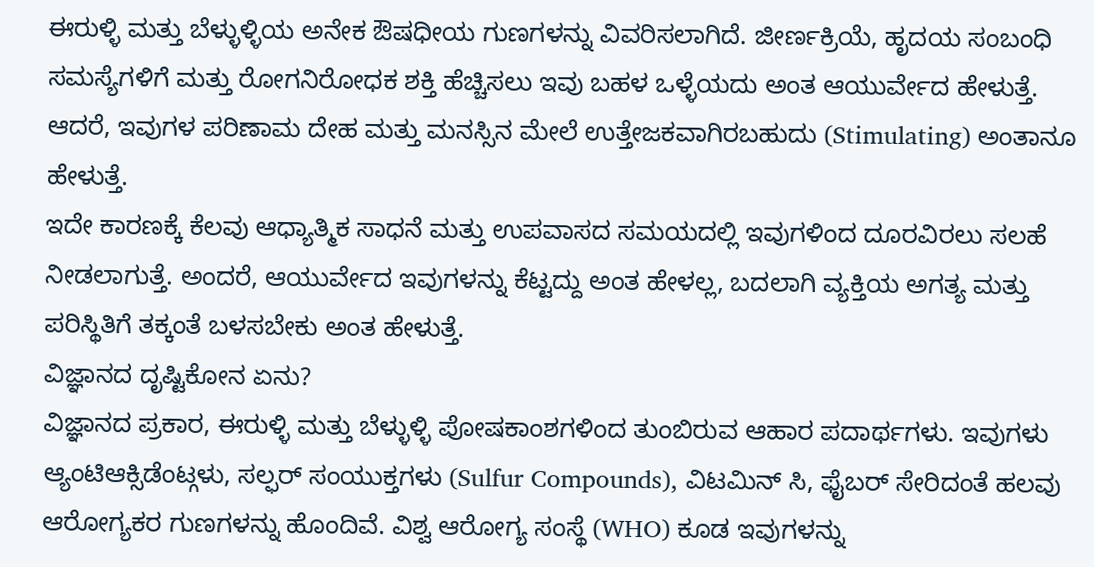ಈರುಳ್ಳಿ ಮತ್ತು ಬೆಳ್ಳುಳ್ಳಿಯ ಅನೇಕ ಔಷಧೀಯ ಗುಣಗಳನ್ನು ವಿವರಿಸಲಾಗಿದೆ. ಜೀರ್ಣಕ್ರಿಯೆ, ಹೃದಯ ಸಂಬಂಧಿ ಸಮಸ್ಯೆಗಳಿಗೆ ಮತ್ತು ರೋಗನಿರೋಧಕ ಶಕ್ತಿ ಹೆಚ್ಚಿಸಲು ಇವು ಬಹಳ ಒಳ್ಳೆಯದು ಅಂತ ಆಯುರ್ವೇದ ಹೇಳುತ್ತೆ. ಆದರೆ, ಇವುಗಳ ಪರಿಣಾಮ ದೇಹ ಮತ್ತು ಮನಸ್ಸಿನ ಮೇಲೆ ಉತ್ತೇಜಕವಾಗಿರಬಹುದು (Stimulating) ಅಂತಾನೂ ಹೇಳುತ್ತೆ.
ಇದೇ ಕಾರಣಕ್ಕೆ ಕೆಲವು ಆಧ್ಯಾತ್ಮಿಕ ಸಾಧನೆ ಮತ್ತು ಉಪವಾಸದ ಸಮಯದಲ್ಲಿ ಇವುಗಳಿಂದ ದೂರವಿರಲು ಸಲಹೆ ನೀಡಲಾಗುತ್ತೆ. ಅಂದರೆ, ಆಯುರ್ವೇದ ಇವುಗಳನ್ನು ಕೆಟ್ಟದ್ದು ಅಂತ ಹೇಳಲ್ಲ, ಬದಲಾಗಿ ವ್ಯಕ್ತಿಯ ಅಗತ್ಯ ಮತ್ತು ಪರಿಸ್ಥಿತಿಗೆ ತಕ್ಕಂತೆ ಬಳಸಬೇಕು ಅಂತ ಹೇಳುತ್ತೆ.
ವಿಜ್ಞಾನದ ದೃಷ್ಟಿಕೋನ ಏನು?
ವಿಜ್ಞಾನದ ಪ್ರಕಾರ, ಈರುಳ್ಳಿ ಮತ್ತು ಬೆಳ್ಳುಳ್ಳಿ ಪೋಷಕಾಂಶಗಳಿಂದ ತುಂಬಿರುವ ಆಹಾರ ಪದಾರ್ಥಗಳು. ಇವುಗಳು ಆ್ಯಂಟಿಆಕ್ಸಿಡೆಂಟ್ಗಳು, ಸಲ್ಫರ್ ಸಂಯುಕ್ತಗಳು (Sulfur Compounds), ವಿಟಮಿನ್ ಸಿ, ಫೈಬರ್ ಸೇರಿದಂತೆ ಹಲವು ಆರೋಗ್ಯಕರ ಗುಣಗಳನ್ನು ಹೊಂದಿವೆ. ವಿಶ್ವ ಆರೋಗ್ಯ ಸಂಸ್ಥೆ (WHO) ಕೂಡ ಇವುಗಳನ್ನು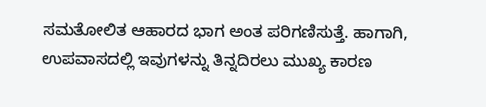ಸಮತೋಲಿತ ಆಹಾರದ ಭಾಗ ಅಂತ ಪರಿಗಣಿಸುತ್ತೆ. ಹಾಗಾಗಿ, ಉಪವಾಸದಲ್ಲಿ ಇವುಗಳನ್ನು ತಿನ್ನದಿರಲು ಮುಖ್ಯ ಕಾರಣ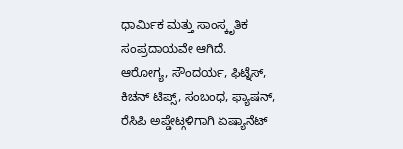ಧಾರ್ಮಿಕ ಮತ್ತು ಸಾಂಸ್ಕೃತಿಕ ಸಂಪ್ರದಾಯವೇ ಆಗಿದೆ.
ಆರೋಗ್ಯ, ಸೌಂದರ್ಯ, ಫಿಟ್ನೆಸ್, ಕಿಚನ್ ಟಿಪ್ಸ್, ಸಂಬಂಧ, ಫ್ಯಾಷನ್, ರೆಸಿಪಿ ಅಪ್ಡೇಟ್ಗಳಿಗಾಗಿ ಏಷ್ಯಾನೆಟ್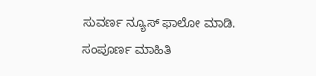ಸುವರ್ಣ ನ್ಯೂಸ್ ಫಾಲೋ ಮಾಡಿ. ಸಂಪೂರ್ಣ ಮಾಹಿತಿ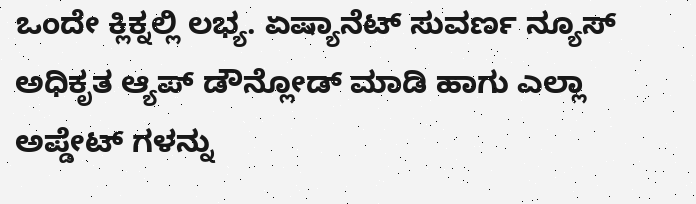ಒಂದೇ ಕ್ಲಿಕ್ನಲ್ಲಿ ಲಭ್ಯ. ಏಷ್ಯಾನೆಟ್ ಸುವರ್ಣ ನ್ಯೂಸ್ ಅಧಿಕೃತ ಆ್ಯಪ್ ಡೌನ್ಲೋಡ್ ಮಾಡಿ ಹಾಗು ಎಲ್ಲಾ ಅಪ್ಡೇಟ್ ಗಳನ್ನು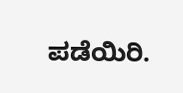ಪಡೆಯಿರಿ.